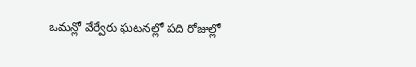ఒమన్లో వేర్వేరు ఘటనల్లో పది రోజుల్లో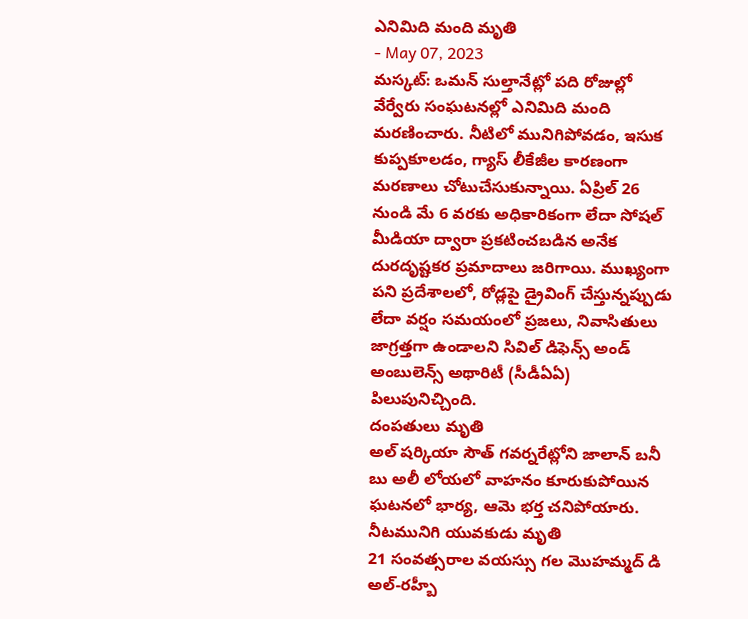ఎనిమిది మంది మృతి
- May 07, 2023
మస్కట్: ఒమన్ సుల్తానేట్లో పది రోజుల్లో వేర్వేరు సంఘటనల్లో ఎనిమిది మంది మరణించారు. నీటిలో మునిగిపోవడం, ఇసుక కుప్పకూలడం, గ్యాస్ లీకేజీల కారణంగా మరణాలు చోటుచేసుకున్నాయి. ఏప్రిల్ 26 నుండి మే 6 వరకు అధికారికంగా లేదా సోషల్ మీడియా ద్వారా ప్రకటించబడిన అనేక దురదృష్టకర ప్రమాదాలు జరిగాయి. ముఖ్యంగా పని ప్రదేశాలలో, రోడ్లపై డ్రైవింగ్ చేస్తున్నప్పుడు లేదా వర్షం సమయంలో ప్రజలు, నివాసితులు జాగ్రత్తగా ఉండాలని సివిల్ డిఫెన్స్ అండ్ అంబులెన్స్ అథారిటీ (సీడీఏఏ) పిలుపునిచ్చింది.
దంపతులు మృతి
అల్ షర్కియా సౌత్ గవర్నరేట్లోని జాలాన్ బనీ బు అలీ లోయలో వాహనం కూరుకుపోయిన ఘటనలో భార్య, ఆమె భర్త చనిపోయారు.
నీటమునిగి యువకుడు మృతి
21 సంవత్సరాల వయస్సు గల మొహమ్మద్ డి అల్-రహ్బీ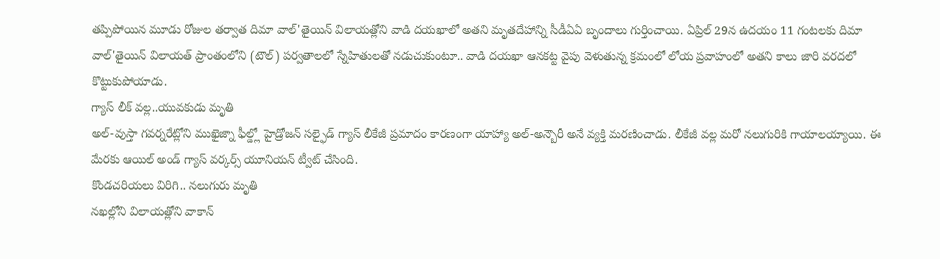తప్పిపోయిన మూడు రోజుల తర్వాత దిమా వాల్'తైయిన్ విలాయత్లోని వాడి దయఖాలో అతని మృతదేహాన్ని సీడీఏఏ బృందాలు గుర్తించాయి. ఏప్రిల్ 29న ఉదయం 11 గంటలకు దిమా వాల్'తైయిన్ విలాయత్ ప్రాంతంలోని (టౌల్) పర్వతాలలో స్నేహితులతో నడుచుకుంటూ.. వాడి దయఖా ఆనకట్ట వైపు వెళుతున్న క్రమంలో లోయ ప్రవాహంలో అతని కాలు జారి వరదలో కొట్టుకుపోయాడు.
గ్యాస్ లీక్ వల్ల..యువకుడు మృతి
అల్-వుస్తా గవర్నరేట్లోని ముఖైజ్నా ఫీల్డ్లో హైడ్రోజన్ సల్ఫైడ్ గ్యాస్ లీకేజీ ప్రమాదం కారణంగా యాహ్యా అల్-అన్బౌరీ అనే వ్యక్తి మరణించాడు. లీకేజీ వల్ల మరో నలుగురికి గాయాలయ్యాయి. ఈ మేరకు ఆయిల్ అండ్ గ్యాస్ వర్కర్స్ యూనియన్ ట్వీట్ చేసింది.
కొండచరియలు విరిగి.. నలుగురు మృతి
నఖల్లోని విలాయత్లోని వాకాన్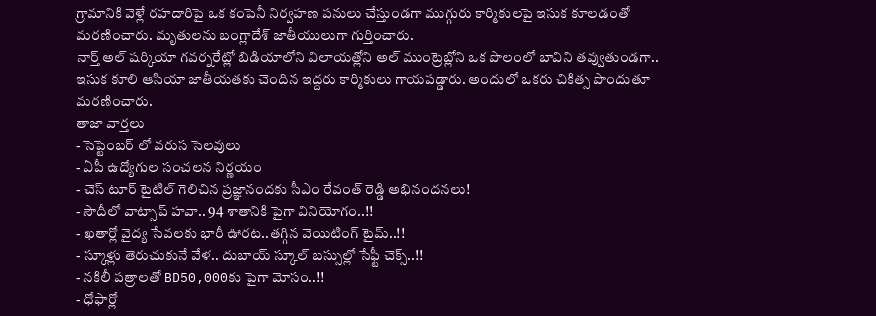గ్రామానికి వెళ్లే రహదారిపై ఒక కంపెనీ నిర్వహణ పనులు చేస్తుండగా ముగ్గురు కార్మికులపై ఇసుక కూలడంతో మరణించారు. మృతులను బంగ్లాదేశ్ జాతీయులుగా గుర్తించారు.
నార్త్ అల్ షర్కియా గవర్నరేట్లో బిడియాలోని విలాయత్లోని అల్ ముంట్రెబ్లోని ఒక పొలంలో బావిని తవ్వుతుండగా.. ఇసుక కూలి ఆసియా జాతీయతకు చెందిన ఇద్దరు కార్మికులు గాయపడ్డారు. అందులో ఒకరు చికిత్స పొందుతూ మరణించారు.
తాజా వార్తలు
- సెప్టెంబర్ లో వరుస సెలవులు
- ఏపీ ఉద్యోగుల సంచలన నిర్ణయం
- చెస్ టూర్ టైటిల్ గెలిచిన ప్రజ్ఞానందకు సీఎం రేవంత్ రెడ్డి అభినందనలు!
- సౌదీలో వాట్సాప్ హవా.. 94 శాతానికి పైగా వినియోగం..!!
- ఖతార్లో వైద్య సేవలకు భారీ ఊరట..తగ్గిన వెయిటింగ్ టైమ్..!!
- స్కూళ్లు తెరుచుకునే వేళ.. దుబాయ్ స్కూల్ బస్సుల్లో సేఫ్టీ చెక్స్..!!
- నకిలీ పత్రాలతో BD50,000కు పైగా మోసం..!!
- ధోఫార్లో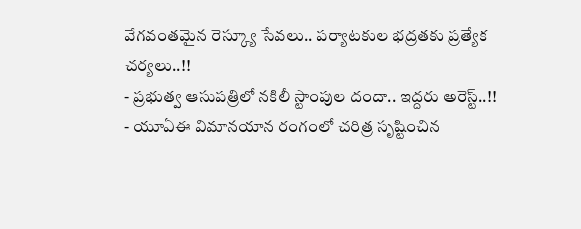వేగవంతమైన రెస్క్యూ సేవలు.. పర్యాటకుల భద్రతకు ప్రత్యేక చర్యలు..!!
- ప్రభుత్వ ఆసుపత్రిలో నకిలీ స్టాంపుల దందా.. ఇద్దరు అరెస్ట్..!!
- యూఏఈ విమానయాన రంగంలో చరిత్ర సృష్టించిన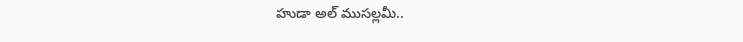హుడా అల్ ముసల్లమీ..